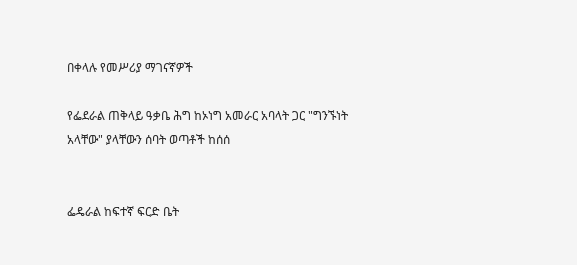በቀላሉ የመሥሪያ ማገናኛዎች

የፌደራል ጠቅላይ ዓቃቤ ሕግ ከኦነግ አመራር አባላት ጋር "ግንኙነት አላቸው" ያላቸውን ሰባት ወጣቶች ከሰሰ


ፌዴራል ከፍተኛ ፍርድ ቤት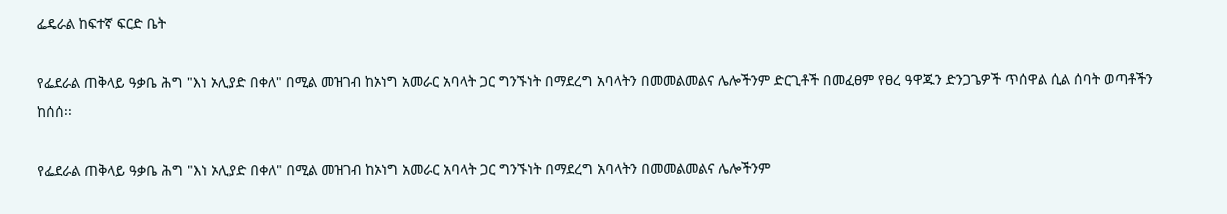ፌዴራል ከፍተኛ ፍርድ ቤት

የፌደራል ጠቅላይ ዓቃቤ ሕግ "እነ ኦሊያድ በቀለ" በሚል መዝገብ ከኦነግ አመራር አባላት ጋር ግንኙነት በማደረግ አባላትን በመመልመልና ሌሎችንም ድርጊቶች በመፈፀም የፀረ ዓዋጁን ድንጋጌዎች ጥሰዋል ሲል ሰባት ወጣቶችን ከሰሰ፡፡

የፌደራል ጠቅላይ ዓቃቤ ሕግ "እነ ኦሊያድ በቀለ" በሚል መዝገብ ከኦነግ አመራር አባላት ጋር ግንኙነት በማደረግ አባላትን በመመልመልና ሌሎችንም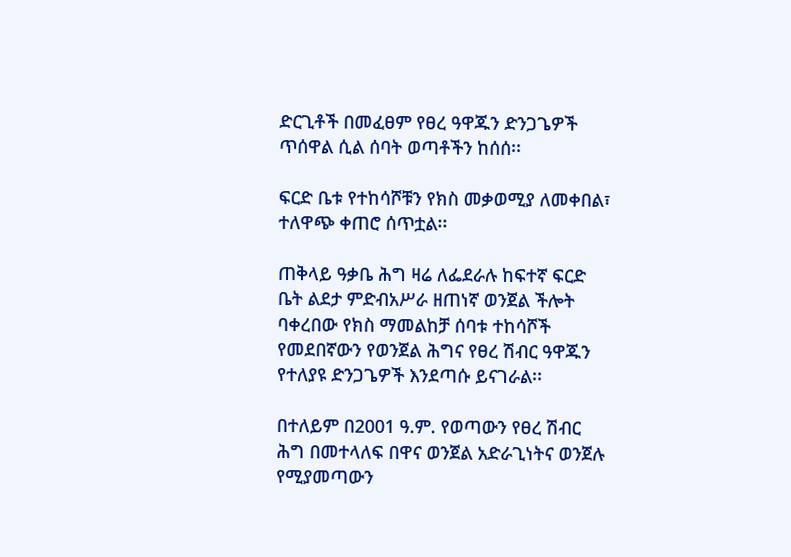ድርጊቶች በመፈፀም የፀረ ዓዋጁን ድንጋጌዎች ጥሰዋል ሲል ሰባት ወጣቶችን ከሰሰ፡፡

ፍርድ ቤቱ የተከሳሾቹን የክስ መቃወሚያ ለመቀበል፣ ተለዋጭ ቀጠሮ ሰጥቷል፡፡

ጠቅላይ ዓቃቤ ሕግ ዛሬ ለፌደራሉ ከፍተኛ ፍርድ ቤት ልደታ ምድብአሥራ ዘጠነኛ ወንጀል ችሎት ባቀረበው የክስ ማመልከቻ ሰባቱ ተከሳሾች የመደበኛውን የወንጀል ሕግና የፀረ ሽብር ዓዋጁን የተለያዩ ድንጋጌዎች እንደጣሱ ይናገራል፡፡

በተለይም በ2001 ዓ.ም. የወጣውን የፀረ ሽብር ሕግ በመተላለፍ በዋና ወንጀል አድራጊነትና ወንጀሉ የሚያመጣውን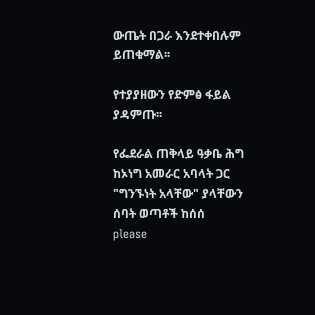ውጤት በጋራ እንደተቀበሉም ይጠቁማል፡፡

የተያያዘውን የድምፅ ፋይል ያዳምጡ፡፡

የፌደራል ጠቅላይ ዓቃቤ ሕግ ከኦነግ አመራር አባላት ጋር "ግንኙነት አላቸው" ያላቸውን ሰባት ወጣቶች ከሰሰ
please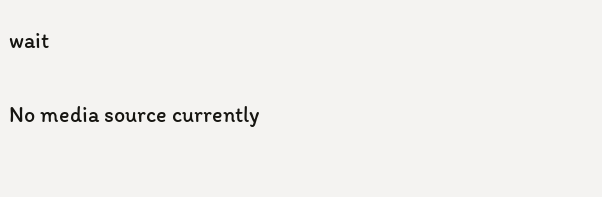wait

No media source currently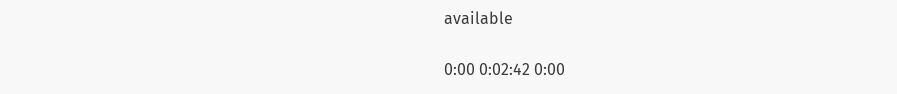available

0:00 0:02:42 0:00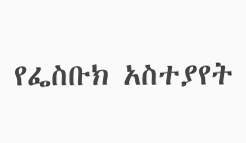የፌስቡክ አስተያየት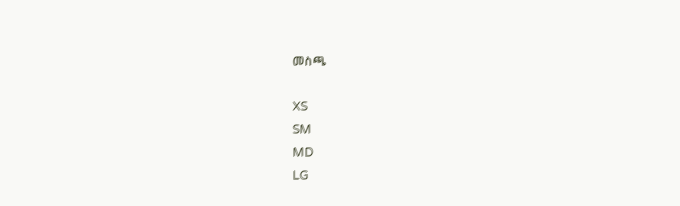መስጫ

XS
SM
MD
LG